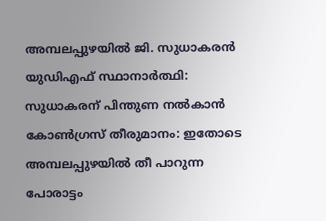അമ്പലപ്പുഴയില്‍ ജി. സുധാകരൻ യുഡിഎഫ് സ്ഥാനാർത്ഥി: സുധാകരന് പിന്തുണ നല്‍കാന്‍ കോണ്‍ഗ്രസ് തീരുമാനം: ഇതോടെ അമ്പലപ്പുഴയില്‍ തീ പാറുന്ന പോരാട്ടം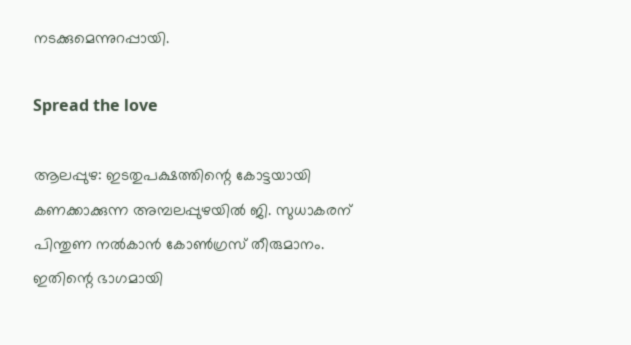നടക്കുമെന്നുറപ്പായി.

Spread the love

ആലപ്പുഴ: ഇടതുപക്ഷത്തിന്റെ കോട്ടയായി കണക്കാക്കുന്ന അമ്പലപ്പുഴയില്‍ ജി. സുധാകരന് പിന്തുണ നല്‍കാന്‍ കോണ്‍ഗ്രസ് തീരുമാനം.
ഇതിന്റെ ഭാഗമായി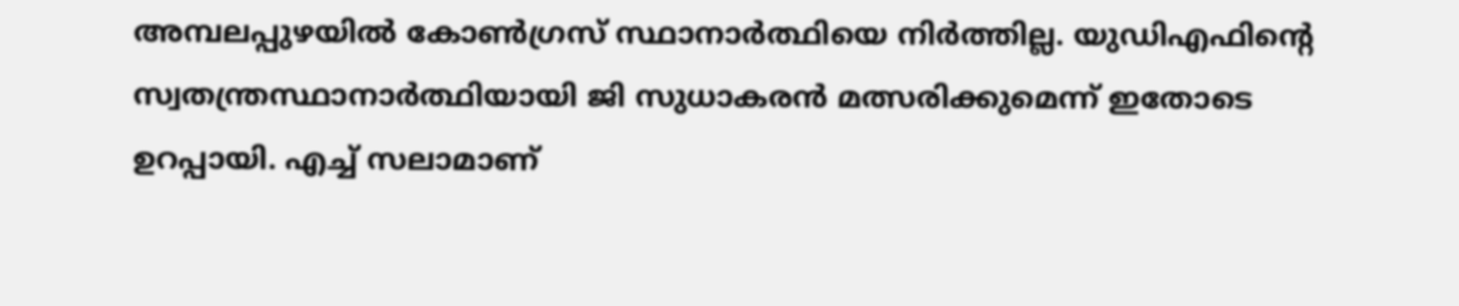അമ്പലപ്പുഴയില്‍ കോണ്‍ഗ്രസ് സ്ഥാനാര്‍ത്ഥിയെ നിര്‍ത്തില്ല. യുഡിഎഫിന്റെ സ്വതന്ത്രസ്ഥാനാര്‍ത്ഥിയായി ജി സുധാകരന്‍ മത്സരിക്കുമെന്ന് ഇതോടെ ഉറപ്പായി. എച്ച്‌ സലാമാണ്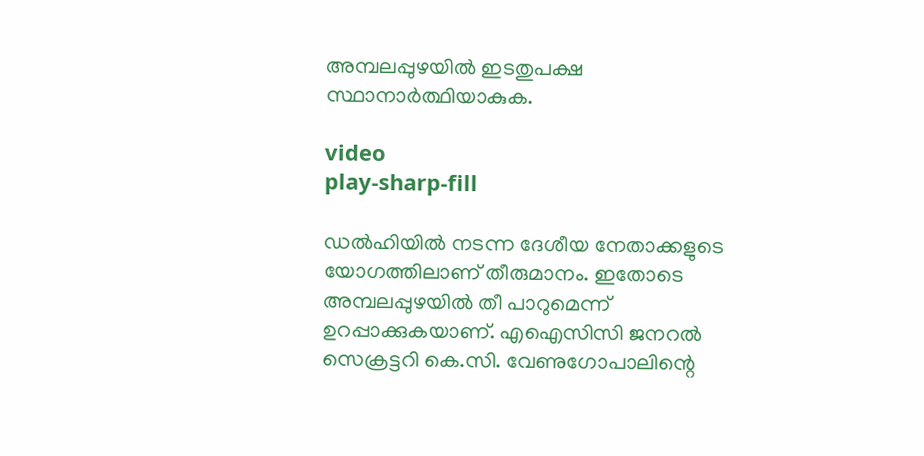അമ്പലപ്പുഴയില്‍ ഇടതുപക്ഷ സ്ഥാനാര്‍ത്ഥിയാകുക.

video
play-sharp-fill

ഡല്‍ഹിയില്‍ നടന്ന ദേശീയ നേതാക്കളുടെ യോഗത്തിലാണ് തീരുമാനം. ഇതോടെ അമ്പലപ്പുഴയില്‍ തീ പാറുമെന്ന് ഉറപ്പാക്കുകയാണ്. എഐസിസി ജനറല്‍ സെക്രട്ടറി കെ.സി. വേണുഗോപാലിന്റെ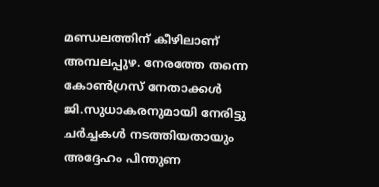മണ്ഡലത്തിന് കീഴിലാണ് അമ്പലപ്പുഴ. നേരത്തേ തന്നെ കോണ്‍ഗ്രസ് നേതാക്കള്‍ ജി.സുധാകരനുമായി നേരിട്ടു ചര്‍ച്ചകള്‍ നടത്തിയതായും അദ്ദേഹം പിന്തുണ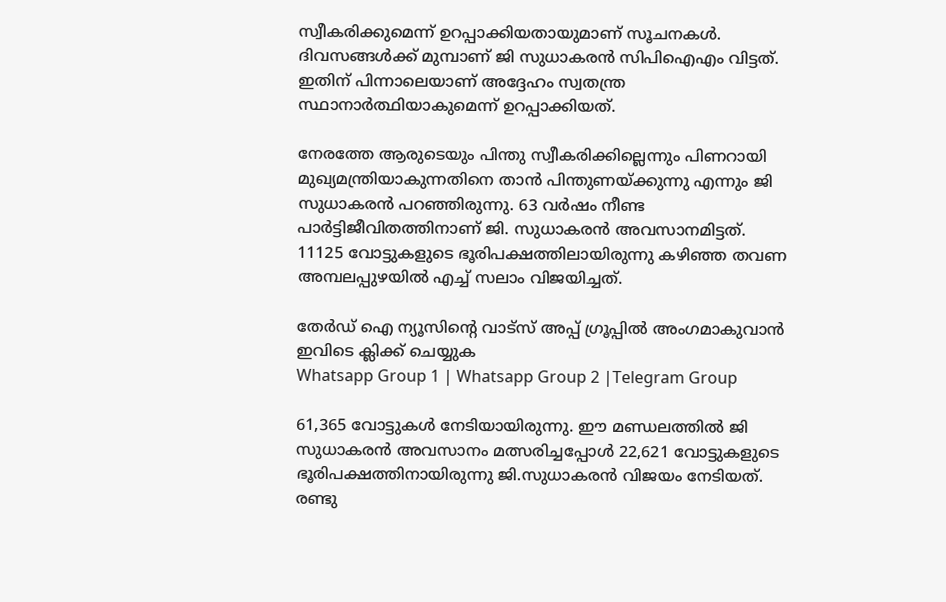സ്വീകരിക്കുമെന്ന് ഉറപ്പാക്കിയതായുമാണ് സൂചനകള്‍. ദിവസങ്ങള്‍ക്ക് മുമ്പാണ് ജി സുധാകരന്‍ സിപിഐഎം വിട്ടത്. ഇതിന് പിന്നാലെയാണ് അദ്ദേഹം സ്വതന്ത്ര സ്ഥാനാര്‍ത്ഥിയാകുമെന്ന് ഉറപ്പാക്കിയത്.

നേരത്തേ ആരുടെയും പിന്തു സ്വീകരിക്കില്ലെന്നും പിണറായി മുഖ്യമന്ത്രിയാകുന്നതിനെ താന്‍ പിന്തുണയ്ക്കുന്നു എന്നും ജി സുധാകരന്‍ പറഞ്ഞിരുന്നു. 63 വര്‍ഷം നീണ്ട പാര്‍ട്ടിജീവിതത്തിനാണ് ജി. സുധാകരന്‍ അവസാനമിട്ടത്. 11125 വോട്ടുകളുടെ ഭൂരിപക്ഷത്തിലായിരുന്നു കഴിഞ്ഞ തവണ അമ്പലപ്പുഴയില്‍ എച്ച്‌ സലാം വിജയിച്ചത്.

തേർഡ് ഐ ന്യൂസിന്റെ വാട്സ് അപ്പ് ഗ്രൂപ്പിൽ അംഗമാകുവാൻ ഇവിടെ ക്ലിക്ക് ചെയ്യുക
Whatsapp Group 1 | Whatsapp Group 2 |Telegram Group

61,365 വോട്ടുകള്‍ നേടിയായിരുന്നു. ഈ മണ്ഡലത്തില്‍ ജി സുധാകരന്‍ അവസാനം മത്സരിച്ചപ്പോള്‍ 22,621 വോട്ടുകളുടെ ഭൂരിപക്ഷത്തിനായിരുന്നു ജി.സുധാകരന്‍ വിജയം നേടിയത്. രണ്ടു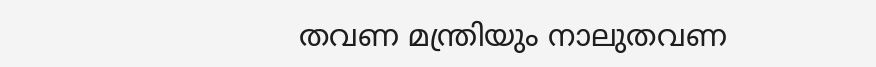തവണ മന്ത്രിയും നാലുതവണ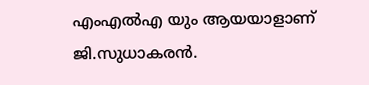എംഎല്‍എ യും ആയയാളാണ് ജി.സുധാകരന്‍.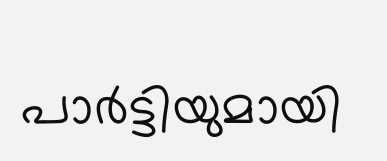പാര്‍ട്ടിയുമായി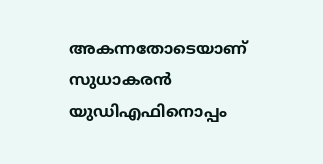അകന്നതോടെയാണ് സുധാകരന്‍ യുഡിഎഫിനൊപ്പം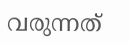വരുന്നത്